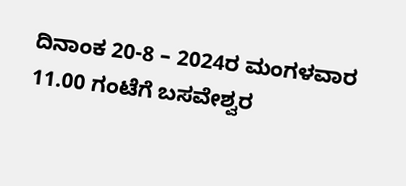ದಿನಾಂಕ 20-8 – 2024ರ ಮಂಗಳವಾರ 11.00 ಗಂಟೆಗೆ ಬಸವೇಶ್ವರ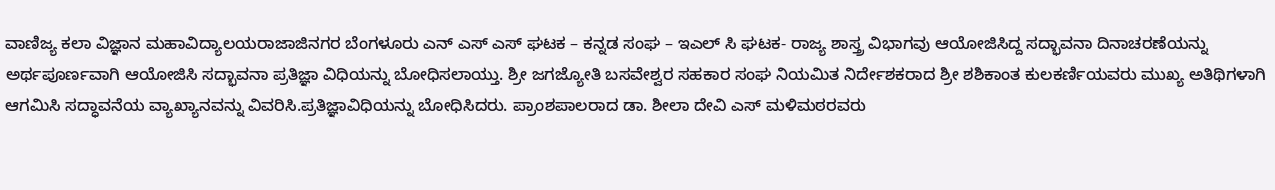ವಾಣಿಜ್ಯ ಕಲಾ ವಿಜ್ಞಾನ ಮಹಾವಿದ್ಯಾಲಯರಾಜಾಜಿನಗರ ಬೆಂಗಳೂರು ಎನ್ ಎಸ್ ಎಸ್ ಘಟಕ – ಕನ್ನಡ ಸಂಘ – ಇಎಲ್ ಸಿ ಘಟಕ- ರಾಜ್ಯ ಶಾಸ್ತ್ರ ವಿಭಾಗವು ಆಯೋಜಿಸಿದ್ದ ಸದ್ಭಾವನಾ ದಿನಾಚರಣೆಯನ್ನು ಅರ್ಥಪೂರ್ಣವಾಗಿ ಆಯೋಜಿಸಿ ಸದ್ಭಾವನಾ ಪ್ರತಿಜ್ಞಾ ವಿಧಿಯನ್ನು ಬೋಧಿಸಲಾಯ್ತು. ಶ್ರೀ ಜಗಜ್ಯೋತಿ ಬಸವೇಶ್ವರ ಸಹಕಾರ ಸಂಘ ನಿಯಮಿತ ನಿರ್ದೇಶಕರಾದ ಶ್ರೀ ಶಶಿಕಾಂತ ಕುಲಕರ್ಣಿಯವರು ಮುಖ್ಯ ಅತಿಥಿಗಳಾಗಿ ಆಗಮಿಸಿ ಸದ್ಧಾವನೆಯ ವ್ಯಾಖ್ಯಾನವನ್ನು ವಿವರಿಸಿ.ಪ್ರತಿಜ್ಞಾವಿಧಿಯನ್ನು ಬೋಧಿಸಿದರು. ಪ್ರಾಂಶಪಾಲರಾದ ಡಾ. ಶೀಲಾ ದೇವಿ ಎಸ್ ಮಳಿಮಠರವರು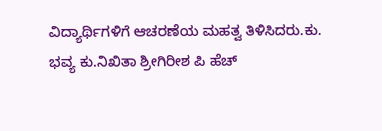ವಿದ್ಯಾರ್ಥಿಗಳಿಗೆ ಆಚರಣೆಯ ಮಹತ್ವ ತಿಳಿಸಿದರು.ಕು. ಭವ್ಯ ಕು.ನಿಖಿತಾ ಶ್ರೀಗಿರೀಶ ಪಿ ಹೆಚ್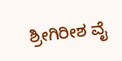ಶ್ರೀಗಿರೀಶ ವೈ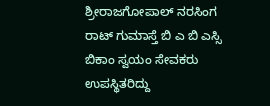ಶ್ರೀರಾಜಗೋಪಾಲ್ ನರಸಿಂಗ ರಾಟ್ ಗುಮಾಸ್ತೆ ಬಿ ಎ ಬಿ ಎಸ್ಸಿ ಬಿಕಾಂ ಸ್ವಯಂ ಸೇವಕರು ಉಪಸ್ಥಿತರಿದ್ದು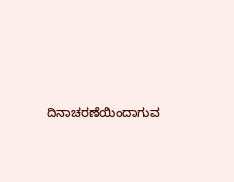ದಿನಾಚರಣೆಯಿಂದಾಗುವ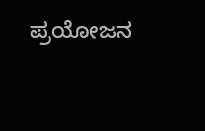ಪ್ರಯೋಜನ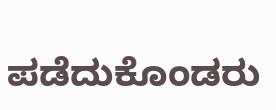ಪಡೆದುಕೊಂಡರು